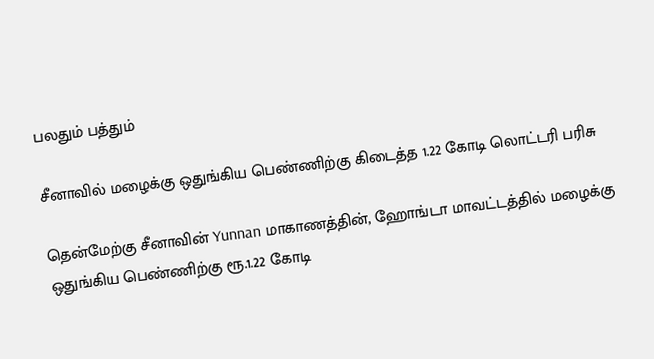பலதும் பத்தும்

சீனாவில் மழைக்கு ஒதுங்கிய பெண்ணிற்கு கிடைத்த 1.22 கோடி லொட்டரி பரிசு

தென்மேற்கு சீனாவின் Yunnan மாகாணத்தின், ஹோங்டா மாவட்டத்தில் மழைக்கு ஒதுங்கிய பெண்ணிற்கு ரூ.1.22 கோடி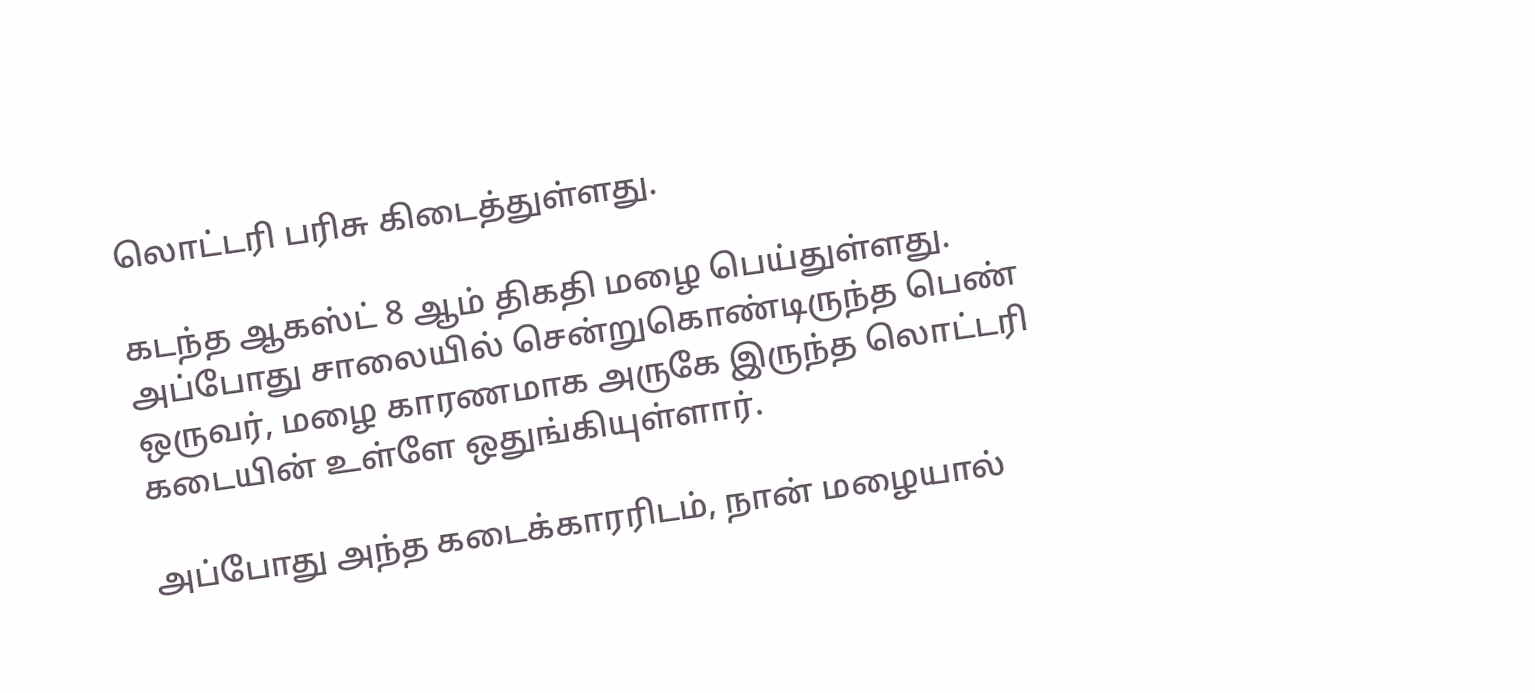லொட்டரி பரிசு கிடைத்துள்ளது.

கடந்த ஆகஸ்ட் 8 ஆம் திகதி மழை பெய்துள்ளது. அப்போது சாலையில் சென்றுகொண்டிருந்த பெண் ஒருவர், மழை காரணமாக அருகே இருந்த லொட்டரி கடையின் உள்ளே ஒதுங்கியுள்ளார்.

அப்போது அந்த கடைக்காரரிடம், நான் மழையால்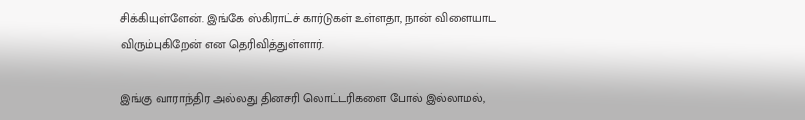சிக்கியுள்ளேன். இங்கே ஸ்கிராட்ச் கார்டுகள் உள்ளதா, நான் விளையாட விரும்புகிறேன் என தெரிவித்துள்ளார்.

இங்கு வாராந்திர அல்லது தினசரி லொட்டரிகளை போல் இல்லாமல்,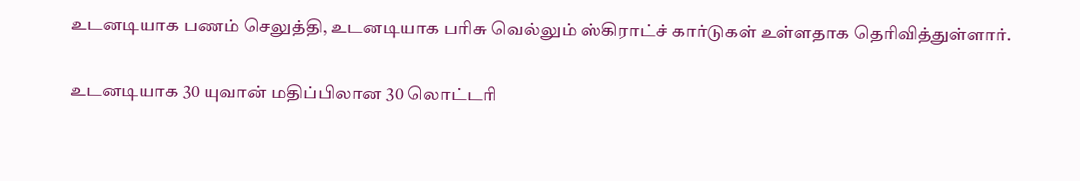உடனடியாக பணம் செலுத்தி, உடனடியாக பரிசு வெல்லும் ஸ்கிராட்ச் கார்டுகள் உள்ளதாக தெரிவித்துள்ளார்.

உடனடியாக 30 யுவான் மதிப்பிலான 30 லொட்டரி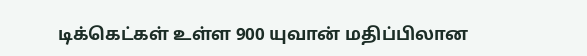டிக்கெட்கள் உள்ள 900 யுவான் மதிப்பிலான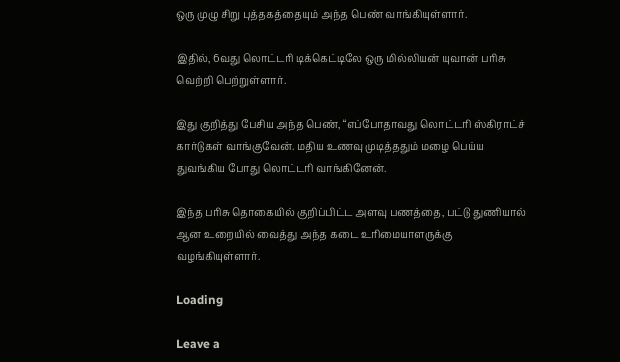ஒரு முழு சிறு புத்தகத்தையும் அந்த பெண் வாங்கியுள்ளார்.

இதில், 6வது லொட்டரி டிக்கெட்டிலே ஒரு மில்லியன் யுவான் பரிசு வெற்றி பெற்றுள்ளார்.

இது குறித்து பேசிய அந்த பெண், “எப்போதாவது லொட்டரி ஸ்கிராட்ச் கார்டுகள் வாங்குவேன். மதிய உணவு முடித்ததும் மழை பெய்ய துவங்கிய போது லொட்டரி வாங்கினேன்.

இந்த பரிசு தொகையில் குறிப்பிட்ட அளவு பணத்தை, பட்டு துணியால் ஆன உறையில் வைத்து அந்த கடை உரிமையாளருக்கு வழங்கியுள்ளார்.

Loading

Leave a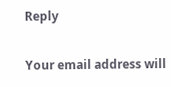Reply

Your email address will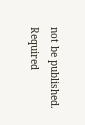not be published. Required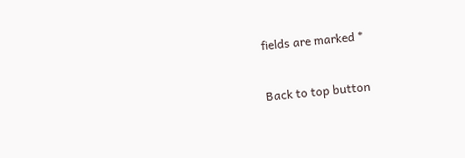fields are marked *

Back to top button